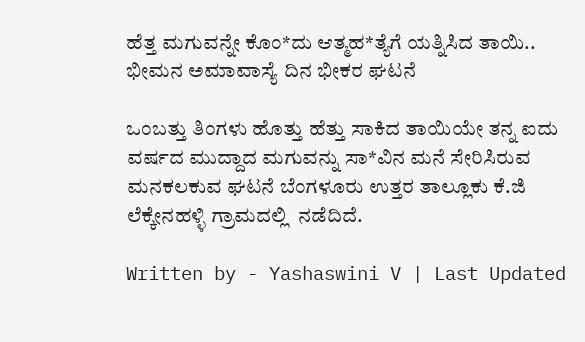ಹೆತ್ತ ಮಗುವನ್ನೇ ಕೊಂ*ದು ಆತ್ಮಹ*ತ್ಯೆಗೆ ಯತ್ನಿಸಿದ ತಾಯಿ.. ಭೀಮನ ಅಮಾವಾಸ್ಯೆ ದಿನ ಭೀಕರ ಘಟನೆ

ಒಂಬತ್ತು ತಿಂಗಳು ಹೊತ್ತು ಹೆತ್ತು ಸಾಕಿದ ತಾಯಿಯೇ ತನ್ನ ಐದು ವರ್ಷದ ಮುದ್ದಾದ ಮಗುವನ್ನು ಸಾ*ವಿನ ಮನೆ ಸೇರಿಸಿರುವ ಮನಕಲಕುವ ಘಟನೆ ಬೆಂಗಳೂರು ಉತ್ತರ ತಾಲ್ಲೂಕು ಕೆ.ಜಿ ಲೆಕ್ಕೇನಹಳ್ಳಿ ಗ್ರಾಮದಲ್ಲಿ  ನಡೆದಿದೆ.

Written by - Yashaswini V | Last Updated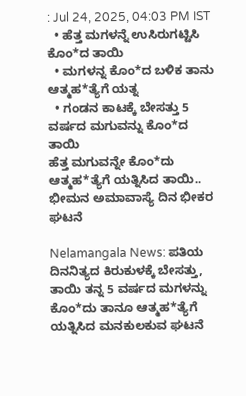: Jul 24, 2025, 04:03 PM IST
  • ಹೆತ್ತ ಮಗಳನ್ನೆ ಉಸಿರುಗಟ್ಟಿಸಿ ಕೊಂ*ದ ತಾಯಿ
  • ಮಗಳನ್ನ ಕೊಂ*ದ ಬಳಿಕ ತಾನು ಆತ್ಮಹ*ತ್ಯೆಗೆ ಯತ್ನ
  • ಗಂಡನ ಕಾಟಕ್ಕೆ ಬೇಸತ್ತು 5 ವರ್ಷದ ಮಗುವನ್ನು ಕೊಂ*ದ ತಾಯಿ
ಹೆತ್ತ ಮಗುವನ್ನೇ ಕೊಂ*ದು ಆತ್ಮಹ*ತ್ಯೆಗೆ ಯತ್ನಿಸಿದ ತಾಯಿ.. ಭೀಮನ ಅಮಾವಾಸ್ಯೆ ದಿನ ಭೀಕರ ಘಟನೆ

Nelamangala News: ಪತಿಯ ದಿನನಿತ್ಯದ ಕಿರುಕುಳಕ್ಕೆ ಬೇಸತ್ತು, ತಾಯಿ ತನ್ನ 5 ವರ್ಷದ ಮಗಳನ್ನು ಕೊಂ*ದು ತಾನೂ ಆತ್ಮಹ*ತ್ಯೆಗೆ ಯತ್ನಿಸಿದ ಮನಕುಲಕುವ ಘಟನೆ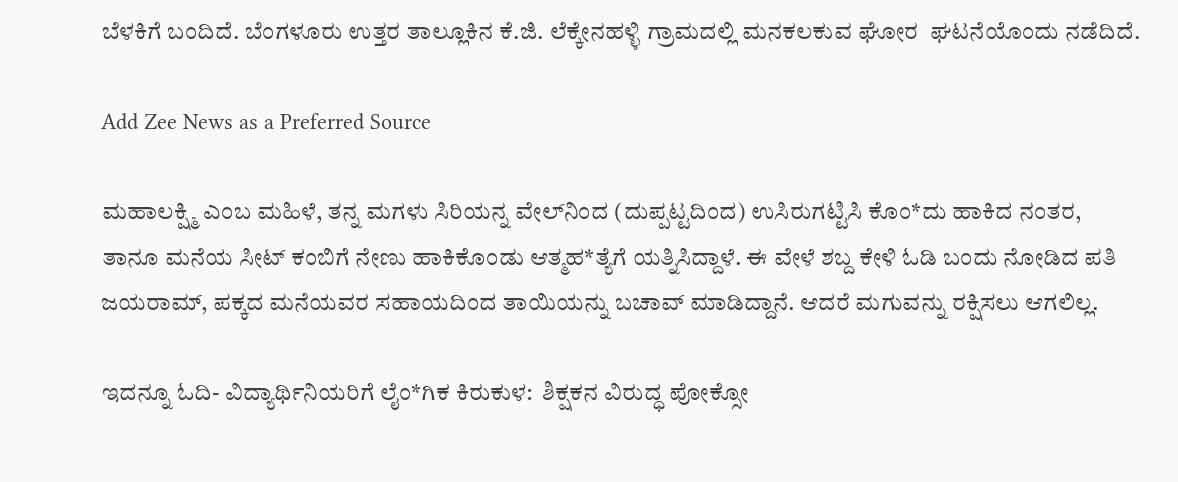ಬೆಳಕಿಗೆ ಬಂದಿದೆ. ಬೆಂಗಳೂರು ಉತ್ತರ ತಾಲ್ಲೂಕಿನ ಕೆ.ಜಿ. ಲೆಕ್ಕೇನಹಳ್ಳಿ ಗ್ರಾಮದಲ್ಲಿ ಮನಕಲಕುವ ಘೋರ  ಘಟನೆಯೊಂದು ನಡೆದಿದೆ.

Add Zee News as a Preferred Source

ಮಹಾಲಕ್ಷ್ಮಿ ಎಂಬ ಮಹಿಳೆ, ತನ್ನ ಮಗಳು ಸಿರಿಯನ್ನ ವೇಲ್‌ನಿಂದ (ದುಪ್ಪಟ್ಟದಿಂದ) ಉಸಿರುಗಟ್ಟಿಸಿ ಕೊಂ*ದು ಹಾಕಿದ ನಂತರ, ತಾನೂ ಮನೆಯ ಸೀಟ್ ಕಂಬಿಗೆ ನೇಣು ಹಾಕಿಕೊಂಡು ಆತ್ಮಹ*ತ್ಯೆಗೆ ಯತ್ನಿಸಿದ್ದಾಳೆ. ಈ ವೇಳೆ ಶಬ್ದ ಕೇಳಿ ಓಡಿ ಬಂದು ನೋಡಿದ ಪತಿ ಜಯರಾಮ್, ಪಕ್ಕದ ಮನೆಯವರ ಸಹಾಯದಿಂದ ತಾಯಿಯನ್ನು ಬಚಾವ್ ಮಾಡಿದ್ದಾನೆ. ಆದರೆ ಮಗುವನ್ನು ರಕ್ಷಿಸಲು ಆಗಲಿಲ್ಲ.

ಇದನ್ನೂ ಓದಿ- ವಿದ್ಯಾರ್ಥಿನಿಯರಿಗೆ ಲೈಂ*ಗಿಕ ಕಿರುಕುಳ:  ಶಿಕ್ಷಕನ ವಿರುದ್ಧ ಪೋಕ್ಸೋ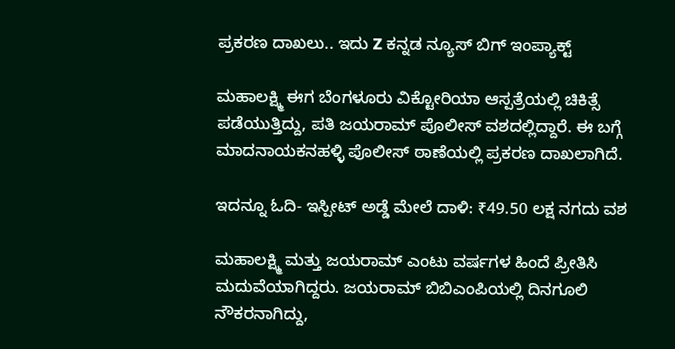ಪ್ರಕರಣ ದಾಖಲು.. ಇದು Z ಕನ್ನಡ ನ್ಯೂಸ್ ಬಿಗ್ ಇಂಪ್ಯಾಕ್ಟ್

ಮಹಾಲಕ್ಷ್ಮಿ ಈಗ ಬೆಂಗಳೂರು ವಿಕ್ಟೋರಿಯಾ ಆಸ್ಪತ್ರೆಯಲ್ಲಿ ಚಿಕಿತ್ಸೆ ಪಡೆಯುತ್ತಿದ್ದು, ಪತಿ ಜಯರಾಮ್ ಪೊಲೀಸ್ ವಶದಲ್ಲಿದ್ದಾರೆ. ಈ ಬಗ್ಗೆ ಮಾದನಾಯಕನಹಳ್ಳಿ ಪೊಲೀಸ್ ಠಾಣೆಯಲ್ಲಿ ಪ್ರಕರಣ ದಾಖಲಾಗಿದೆ.

ಇದನ್ನೂ ಓದಿ- ಇಸ್ಪೀಟ್ ಅಡ್ಡೆ ಮೇಲೆ ದಾಳಿ: ₹49.50 ಲಕ್ಷ ನಗದು ವಶ

ಮಹಾಲಕ್ಷ್ಮಿ ಮತ್ತು ಜಯರಾಮ್ ಎಂಟು ವರ್ಷಗಳ ಹಿಂದೆ ಪ್ರೀತಿಸಿ ಮದುವೆಯಾಗಿದ್ದರು. ಜಯರಾಮ್ ಬಿಬಿಎಂಪಿಯಲ್ಲಿ ದಿನಗೂಲಿ ನೌಕರನಾಗಿದ್ದು,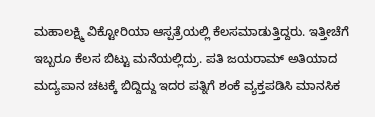ಮಹಾಲಕ್ಷ್ಮಿ ವಿಕ್ಟೋರಿಯಾ ಆಸ್ಪತ್ರೆಯಲ್ಲಿ ಕೆಲಸಮಾಡುತ್ತಿದ್ದರು. ಇತ್ತೀಚೆಗೆ ಇಬ್ಬರೂ ಕೆಲಸ ಬಿಟ್ಟು ಮನೆಯಲ್ಲಿದ್ರು. ಪತಿ ಜಯರಾಮ್ ಅತಿಯಾದ ಮದ್ಯಪಾನ ಚಟಕ್ಕೆ ಬಿದ್ದಿದ್ದು ಇದರ ಪತ್ನಿಗೆ ಶಂಕೆ ವ್ಯಕ್ತಪಡಿಸಿ ಮಾನಸಿಕ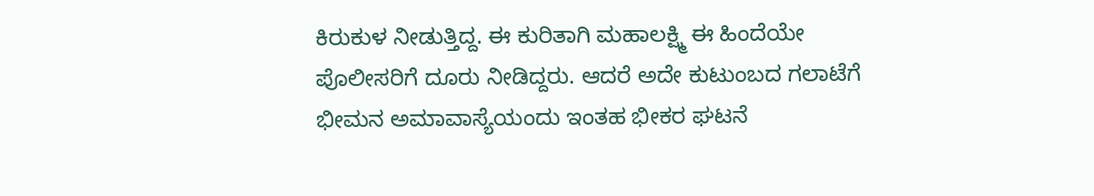ಕಿರುಕುಳ ನೀಡುತ್ತಿದ್ದ. ಈ ಕುರಿತಾಗಿ ಮಹಾಲಕ್ಷ್ಮಿ ಈ ಹಿಂದೆಯೇ ಪೊಲೀಸರಿಗೆ ದೂರು ನೀಡಿದ್ದರು. ಆದರೆ ಅದೇ ಕುಟುಂಬದ ಗಲಾಟೆಗೆ ಭೀಮನ ಅಮಾವಾಸ್ಯೆಯಂದು ಇಂತಹ ಭೀಕರ ಘಟನೆ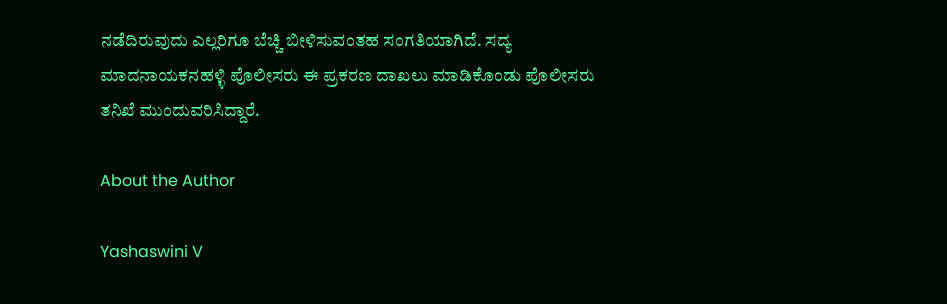ನಡೆದಿರುವುದು ಎಲ್ಲರಿಗೂ ಬೆಚ್ಚಿ ಬೀಳಿಸುವಂತಹ ಸಂಗತಿಯಾಗಿದೆ. ಸದ್ಯ ಮಾದನಾಯಕನಹಳ್ಳಿ ಪೊಲೀಸರು ಈ ಪ್ರಕರಣ ದಾಖಲು ಮಾಡಿಕೊಂಡು ಪೊಲೀಸರು ತನಿಖೆ ಮುಂದುವರಿಸಿದ್ದಾರೆ.

About the Author

Yashaswini V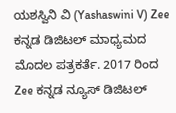ಯಶಸ್ವಿನಿ ವಿ (Yashaswini V) Zee ಕನ್ನಡ ಡಿಜಿಟಲ್ ಮಾಧ್ಯಮದ ಮೊದಲ ಪತ್ರಕರ್ತೆ. 2017 ರಿಂದ Zee ಕನ್ನಡ‌ ನ್ಯೂಸ್‌ ಡಿಜಿಟಲ್‌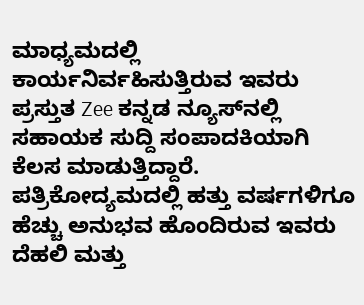ಮಾಧ್ಯಮದಲ್ಲಿ ಕಾರ್ಯನಿರ್ವಹಿಸುತ್ತಿರುವ ಇವರು ಪ್ರಸ್ತುತ Zee ಕನ್ನಡ ನ್ಯೂಸ್‌ನಲ್ಲಿ ಸಹಾಯಕ ಸುದ್ದಿ ಸಂಪಾದಕಿಯಾಗಿ ಕೆಲಸ ಮಾಡುತ್ತಿದ್ದಾರೆ. ಪತ್ರಿಕೋದ್ಯಮದಲ್ಲಿ ಹತ್ತು ವರ್ಷಗಳಿಗೂ ಹೆಚ್ಚು ಅನುಭವ ಹೊಂದಿರುವ ಇವರು ದೆಹಲಿ ಮತ್ತು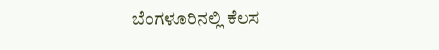ಬೆಂಗಳೂರಿನಲ್ಲಿ ಕೆಲಸ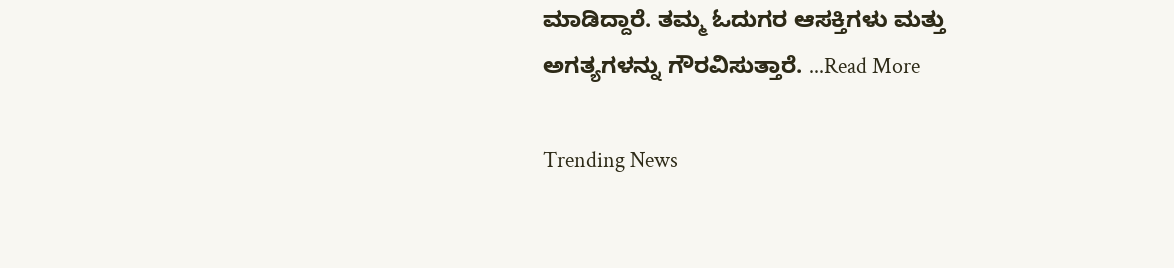ಮಾಡಿದ್ದಾರೆ. ತಮ್ಮ ಓದುಗರ ಆಸಕ್ತಿಗಳು ಮತ್ತು ಅಗತ್ಯಗಳನ್ನು ಗೌರವಿಸುತ್ತಾರೆ. ...Read More

Trending News